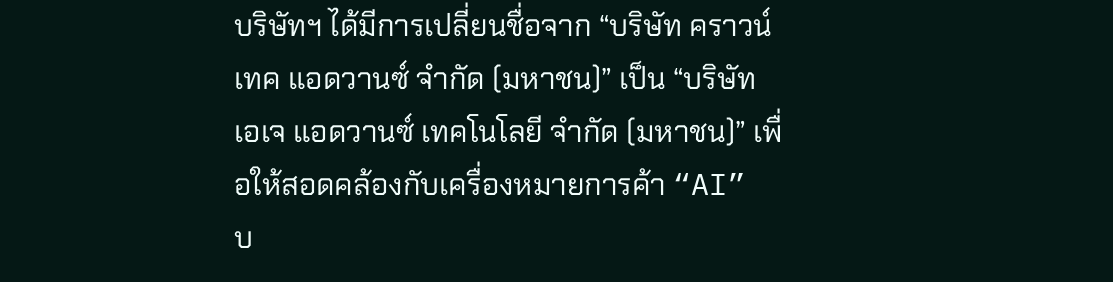บริษัทฯ ได้มีการเปลี่ยนชื่อจาก “บริษัท คราวน์ เทค แอดวานซ์ จํากัด (มหาชน)” เป็น “บริษัท เอเจ แอดวานซ์ เทคโนโลยี จํากัด (มหาชน)” เพื่อให้สอดคล้องกับเครื่องหมายการค้า “AI”
บ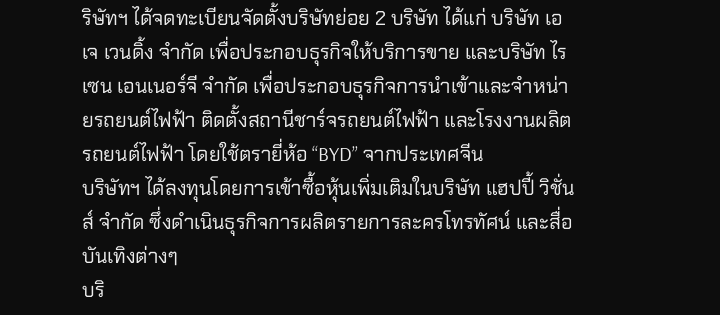ริษัทฯ ได้จดทะเบียนจัดตั้งบริษัทย่อย 2 บริษัท ได้แก่ บริษัท เอเจ เวนดิ้ง จํากัด เพื่อประกอบธุรกิจให้บริการขาย และบริษัท ไรเซน เอนเนอร์จี จํากัด เพื่อประกอบธุรกิจการนําเข้าและจําหน่ายรถยนต์ไฟฟ้า ติดตั้งสถานีชาร์จรถยนต์ไฟฟ้า และโรงงานผลิตรถยนต์ไฟฟ้า โดยใช้ตรายี่ห้อ “BYD” จากประเทศจีน
บริษัทฯ ได้ลงทุนโดยการเข้าซื้อหุ้นเพิ่มเติมในบริษัท แฮปปี้ วิชั่นส์ จํากัด ซึ่งดําเนินธุรกิจการผลิตรายการละครโทรทัศน์ และสื่อบันเทิงต่างๆ
บริ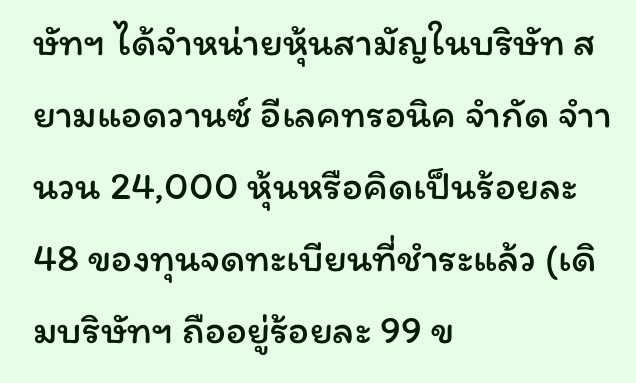ษัทฯ ได้จําหน่ายหุ้นสามัญในบริษัท สยามแอดวานซ์ อีเลคทรอนิค จํากัด จําานวน 24,000 หุ้นหรือคิดเป็นร้อยละ 48 ของทุนจดทะเบียนที่ชําระแล้ว (เดิมบริษัทฯ ถืออยู่ร้อยละ 99 ข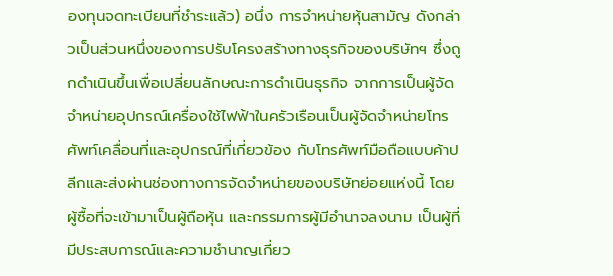องทุนจดทะเบียนที่ชําระแล้ว) อนึ่ง การจําหน่ายหุ้นสามัญ ดังกล่าวเป็นส่วนหนึ่งของการปรับโครงสร้างทางธุรกิจของบริษัทฯ ซึ่งถูกดําเนินขึ้นเพื่อเปลี่ยนลักษณะการดําเนินธุรกิจ จากการเป็นผู้จัดจําหน่ายอุปกรณ์เครื่องใช้ไฟฟ้าในครัวเรือนเป็นผู้จัดจําหน่ายโทรศัพท์เคลื่อนที่และอุปกรณ์ที่เกี่ยวข้อง กับโทรศัพท์มือถือแบบค้าปลีกและส่งผ่านช่องทางการจัดจําหน่ายของบริษัทย่อยแห่งนี้ โดยผู้ซื้อที่จะเข้ามาเป็นผู้ถือหุ้น และกรรมการผู้มีอํานาจลงนาม เป็นผู้ที่มีประสบการณ์และความชํานาญเกี่ยว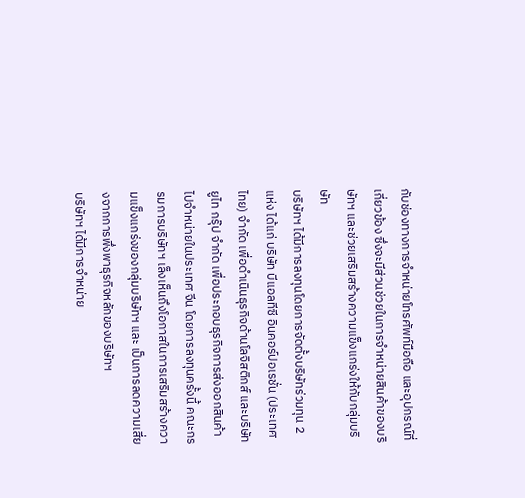กับช่องทางการจําหน่ายโทรศัพท์มือถือ และอุปกรณ์ที่เกี่ยวข้อง ซึ่งจะมีส่วนช่วยในการจําหน่ายสินค้าของบริษัทฯ และช่วยเสริมสร้างความแข็งแกร่งให้กับกลุ่มบริษัท
บริษัทฯ ได้มีการลงทุนโดยการจัดตั้งบริษัทร่วมทุน 2 แห่ง ได้แก่ บริษัท บีแอลทีซี อินคอร์ปอเรชั่น (ประเทศไทย) จํากัด เพื่อดําเนินธุรกิจด้านโลจิสติกส์ และบริษัท ยูไท กรุ๊ป จํากัด เพื่อประกอบธุรกิจการส่งออกสินค้าไปจําหน่ายในประเทศ จีน โดยการลงทุนครั้งนี้ คณะกรรมการบริษัทฯ เล็งเห็นถึงโอกาสในการเสริมสร้างความแข็งแกร่งของกลุ่มบริษัทฯ และ เป็นการลดความเสี่ยงจากการพึ่งพาธุรกิจหลักของบริษัทฯ
บริษัทฯ ได้มีการจําหน่าย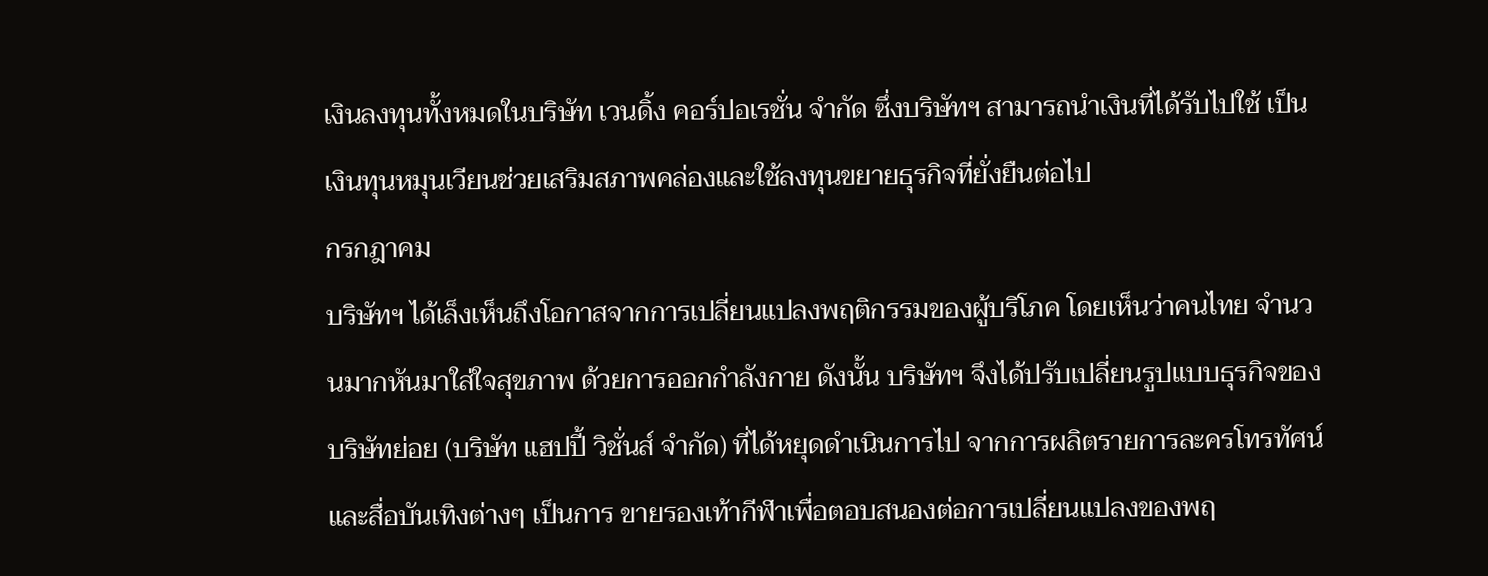เงินลงทุนทั้งหมดในบริษัท เวนดิ้ง คอร์ปอเรชั่น จํากัด ซึ่งบริษัทฯ สามารถนําเงินที่ได้รับไปใช้ เป็นเงินทุนหมุนเวียนช่วยเสริมสภาพคล่องและใช้ลงทุนขยายธุรกิจที่ยั่งยืนต่อไป
กรกฎาคม
บริษัทฯ ได้เล็งเห็นถึงโอกาสจากการเปลี่ยนแปลงพฤติกรรมของผู้บริโภค โดยเห็นว่าคนไทย จํานวนมากหันมาใส่ใจสุขภาพ ด้วยการออกกําลังกาย ดังนั้น บริษัทฯ จึงได้ปรับเปลี่ยนรูปแบบธุรกิจของบริษัทย่อย (บริษัท แฮปปี้ วิชั่นส์ จํากัด) ที่ได้หยุดดําเนินการไป จากการผลิตรายการละครโทรทัศน์และสื่อบันเทิงต่างๆ เป็นการ ขายรองเท้ากีฬาเพื่อตอบสนองต่อการเปลี่ยนแปลงของพฤ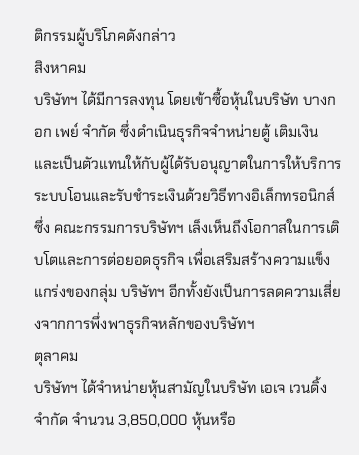ติกรรมผู้บริโภคดังกล่าว
สิงหาคม
บริษัทฯ ได้มีการลงทุน โดยเข้าซื้อหุ้นในบริษัท บางกอก เพย์ จํากัด ซึ่งดําเนินธุรกิจจําหน่ายตู้ เติมเงิน และเป็นตัวแทนให้กับผู้ได้รับอนุญาตในการให้บริการระบบโอนและรับชําระเงินด้วยวิธีทางอิเล็กทรอนิกส์ ซึ่ง คณะกรรมการบริษัทฯ เล็งเห็นถึงโอกาสในการเติบโตและการต่อยอดธุรกิจ เพื่อเสริมสร้างความแข็งแกร่งของกลุ่ม บริษัทฯ อีกทั้งยังเป็นการลดความเสี่ยงจากการพึ่งพาธุรกิจหลักของบริษัทฯ
ตุลาคม
บริษัทฯ ได้จําหน่ายหุ้นสามัญในบริษัท เอเจ เวนดิ้ง จํากัด จํานวน 3,850,000 หุ้นหรือ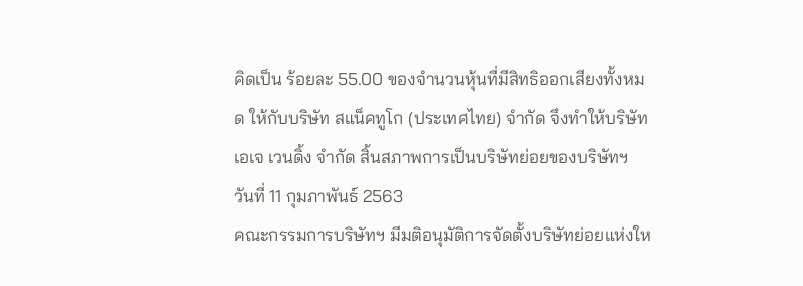คิดเป็น ร้อยละ 55.00 ของจํานวนหุ้นที่มีสิทธิออกเสียงทั้งหมด ให้กับบริษัท สแน็คทูโก (ประเทศไทย) จํากัด จึงทําให้บริษัท เอเจ เวนดิ้ง จํากัด สิ้นสภาพการเป็นบริษัทย่อยของบริษัทฯ
วันที่ 11 กุมภาพันธ์ 2563
คณะกรรมการบริษัทฯ มีมติอนุมัติการจัดตั้งบริษัทย่อยแห่งให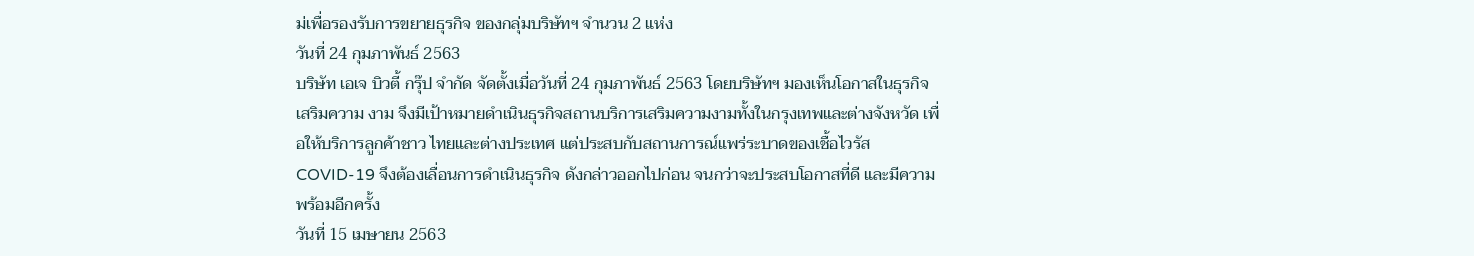ม่เพื่อรองรับการขยายธุรกิจ ของกลุ่มบริษัทฯ จํานวน 2 แห่ง
วันที่ 24 กุมภาพันธ์ 2563
บริษัท เอเจ บิวตี้ กรุ๊ป จํากัด จัดตั้งเมื่อวันที่ 24 กุมภาพันธ์ 2563 โดยบริษัทฯ มองเห็นโอกาสในธุรกิจเสริมความ งาม จึงมีเป้าหมายดําเนินธุรกิจสถานบริการเสริมความงามทั้งในกรุงเทพและต่างจังหวัด เพื่อให้บริการลูกค้าชาว ไทยและต่างประเทศ แต่ประสบกับสถานการณ์แพร่ระบาดของเชื้อไวรัส COVID-19 จึงต้องเลื่อนการดําเนินธุรกิจ ดังกล่าวออกไปก่อน จนกว่าจะประสบโอกาสที่ดี และมีความพร้อมอีกครั้ง
วันที่ 15 เมษายน 2563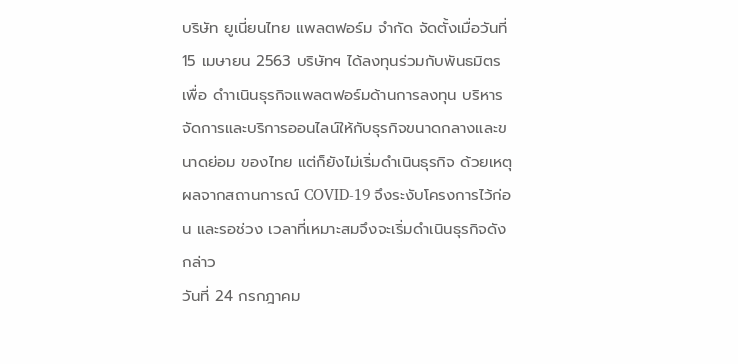บริษัท ยูเนี่ยนไทย แพลตฟอร์ม จํากัด จัดตั้งเมื่อวันที่ 15 เมษายน 2563 บริษัทฯ ได้ลงทุนร่วมกับพันธมิตรเพื่อ ดําาเนินธุรกิจแพลตฟอร์มด้านการลงทุน บริหารจัดการและบริการออนไลน์ให้กับธุรกิจขนาดกลางและขนาดย่อม ของไทย แต่ก็ยังไม่เริ่มดําเนินธุรกิจ ด้วยเหตุผลจากสถานการณ์ COVID-19 จึงระงับโครงการไว้ก่อน และรอช่วง เวลาที่เหมาะสมจึงจะเริ่มดําเนินธุรกิจดังกล่าว
วันที่ 24 กรกฎาคม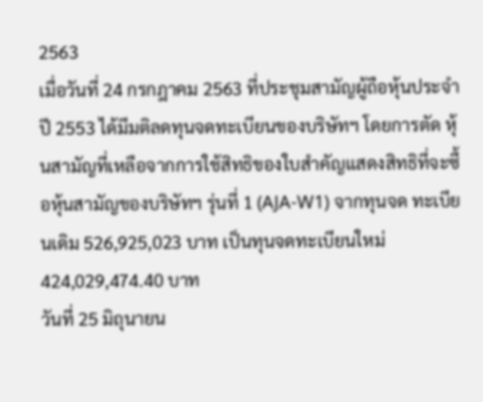2563
เมื่อวันที่ 24 กรกฎาคม 2563 ที่ประชุมสามัญผู้ถือหุ้นประจําปี 2553 ได้มีมติลดทุนจดทะเบียนของบริษัทฯ โดยการตัด หุ้นสามัญที่เหลือจากการใช้สิทธิของใบสําคัญแสดงสิทธิที่จะซื้อหุ้นสามัญของบริษัทฯ รุ่นที่ 1 (AJA-W1) จากทุนจด ทะเบียนเดิม 526,925,023 บาท เป็นทุนจดทะเบียนใหม่ 424,029,474.40 บาท
วันที่ 25 มิถุนายน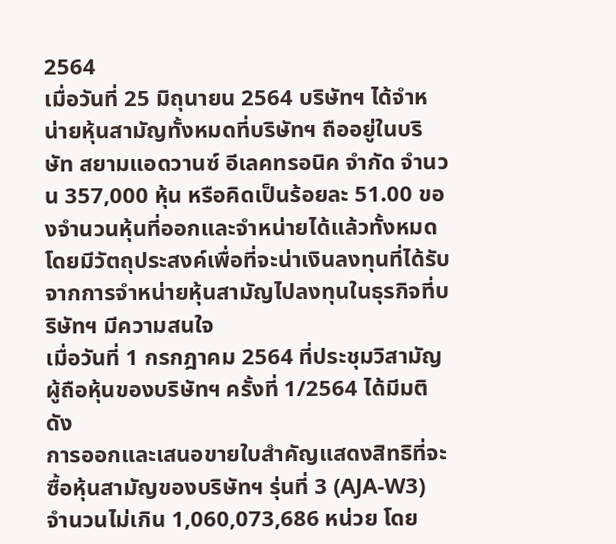2564
เมื่อวันที่ 25 มิถุนายน 2564 บริษัทฯ ได้จําหน่ายหุ้นสามัญทั้งหมดที่บริษัทฯ ถืออยู่ในบริษัท สยามแอดวานซ์ อีเลคทรอนิค จํากัด จํานวน 357,000 หุ้น หรือคิดเป็นร้อยละ 51.00 ของจํานวนหุ้นที่ออกและจําหน่ายได้แล้วทั้งหมด โดยมีวัตถุประสงค์เพื่อที่จะน่าเงินลงทุนที่ได้รับจากการจําหน่ายหุ้นสามัญไปลงทุนในธุรกิจที่บริษัทฯ มีความสนใจ
เมื่อวันที่ 1 กรกฎาคม 2564 ที่ประชุมวิสามัญผู้ถือหุ้นของบริษัทฯ ครั้งที่ 1/2564 ได้มีมติดัง
การออกและเสนอขายใบสําคัญแสดงสิทธิที่จะซื้อหุ้นสามัญของบริษัทฯ รุ่นที่ 3 (AJA-W3) จํานวนไม่เกิน 1,060,073,686 หน่วย โดย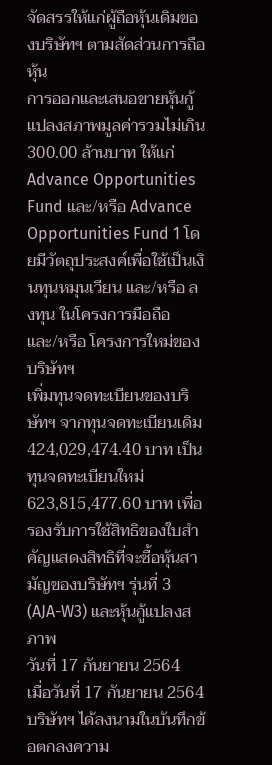จัดสรรให้แก่ผู้ถือหุ้นเดิมของบริษัทฯ ตามสัดส่วนการถือหุ้น
การออกและเสนอขายหุ้นกู้แปลงสภาพมูลค่ารวมไม่เกิน 300.00 ล้านบาท ให้แก่ Advance Opportunities Fund และ/หรือ Advance Opportunities Fund 1 โดยมีวัตถุประสงค์เพื่อใช้เป็นเงินทุนหมุนเวียน และ/หรือ ลงทุน ในโครงการมือถือ และ/หรือ โครงการใหม่ของบริษัทฯ
เพิ่มทุนจดทะเบียนของบริษัทฯ จากทุนจดทะเบียนเดิม 424,029,474.40 บาท เป็นทุนจดทะเบียนใหม่ 623,815,477.60 บาท เพื่อรองรับการใช้สิทธิของใบสําคัญแสดงสิทธิที่จะซื้อหุ้นสามัญของบริษัทฯ รุ่นที่ 3 (AJA-W3) และหุ้นกู้แปลงสภาพ
วันที่ 17 กันยายน 2564
เมื่อวันที่ 17 กันยายน 2564 บริษัทฯ ได้ลงนามในบันทึกข้อตกลงความ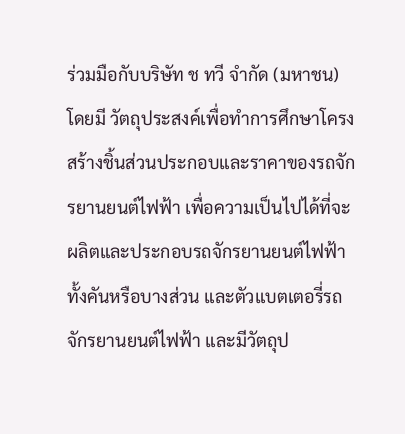ร่วมมือกับบริษัท ช ทวี จํากัด (มหาชน) โดยมี วัตถุประสงค์เพื่อทําการศึกษาโครงสร้างชิ้นส่วนประกอบและราคาของรถจักรยานยนต์ไฟฟ้า เพื่อความเป็นไปได้ที่จะ ผลิตและประกอบรถจักรยานยนต์ไฟฟ้าทั้งคันหรือบางส่วน และตัวแบตเตอรี่รถจักรยานยนต์ไฟฟ้า และมีวัตถุป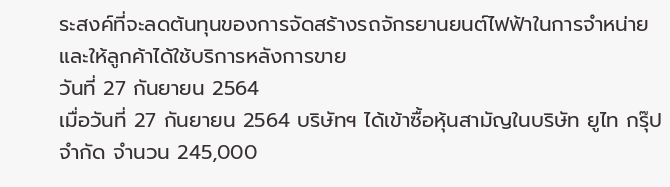ระสงค์ที่จะลดต้นทุนของการจัดสร้างรถจักรยานยนต์ไฟฟ้าในการจําหน่ายและให้ลูกค้าได้ใช้บริการหลังการขาย
วันที่ 27 กันยายน 2564
เมื่อวันที่ 27 กันยายน 2564 บริษัทฯ ได้เข้าซื้อหุ้นสามัญในบริษัท ยูไท กรุ๊ป จํากัด จํานวน 245,000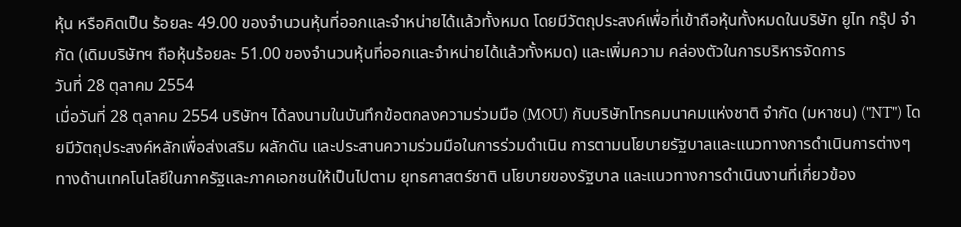หุ้น หรือคิดเป็น ร้อยละ 49.00 ของจํานวนหุ้นที่ออกและจําหน่ายได้แล้วทั้งหมด โดยมีวัตถุประสงค์เพื่อที่เข้าถือหุ้นทั้งหมดในบริษัท ยูไท กรุ๊ป จํากัด (เดิมบริษัทฯ ถือหุ้นร้อยละ 51.00 ของจํานวนหุ้นที่ออกและจําหน่ายได้แล้วทั้งหมด) และเพิ่มความ คล่องตัวในการบริหารจัดการ
วันที่ 28 ตุลาคม 2554
เมื่อวันที่ 28 ตุลาคม 2554 บริษัทฯ ได้ลงนามในบันทึกข้อตกลงความร่วมมือ (MOU) กับบริษัทโทรคมนาคมแห่งชาติ จํากัด (มหาชน) ("NT") โดยมีวัตถุประสงค์หลักเพื่อส่งเสริม ผลักดัน และประสานความร่วมมือในการร่วมดําเนิน การตามนโยบายรัฐบาลและแนวทางการดําเนินการต่างๆ ทางด้านเทคโนโลยีในภาครัฐและภาคเอกชนให้เป็นไปตาม ยุทธศาสตร์ชาติ นโยบายของรัฐบาล และแนวทางการดําเนินงานที่เกี่ยวข้อง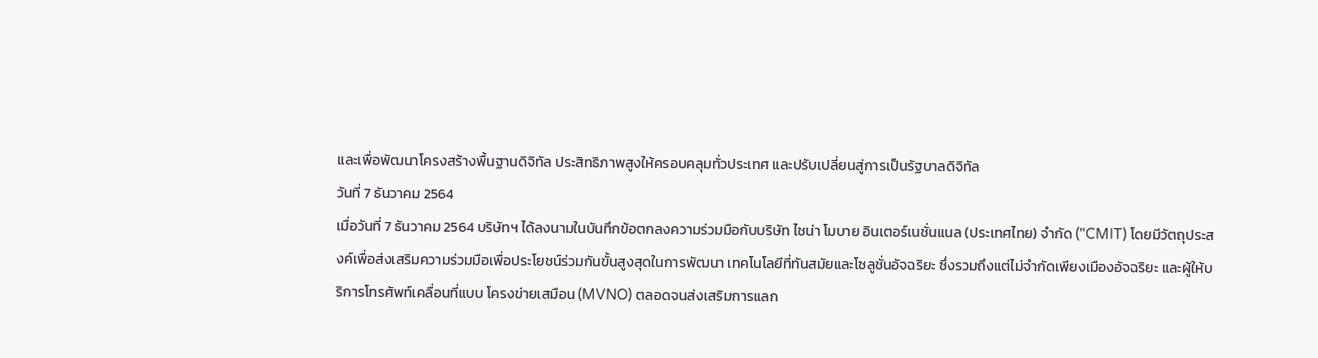และเพื่อพัฒนาโครงสร้างพื้นฐานดิจิทัล ประสิทธิภาพสูงให้ครอบคลุมทั่วประเทศ และปรับเปลี่ยนสู่การเป็นรัฐบาลดิจิทัล
วันที่ 7 ธันวาคม 2564
เมื่อวันที่ 7 ธันวาคม 2564 บริษัทฯ ได้ลงนามในบันทึกข้อตกลงความร่วมมือกับบริษัท ไชน่า โมบาย อินเตอร์เนชั่นแนล (ประเทศไทย) จํากัด ("CMIT) โดยมีวัตถุประสงค์เพื่อส่งเสริมความร่วมมือเพื่อประโยชน์ร่วมกันขั้นสูงสุดในการพัฒนา เทคโนโลยีที่ทันสมัยและโซลูชั่นอัจฉริยะ ซึ่งรวมถึงแต่ไม่จํากัดเพียงเมืองอัจฉริยะ และผู้ให้บริการโทรศัพท์เคลื่อนที่แบบ โครงข่ายเสมือน (MVNO) ตลอดจนส่งเสริมการแลก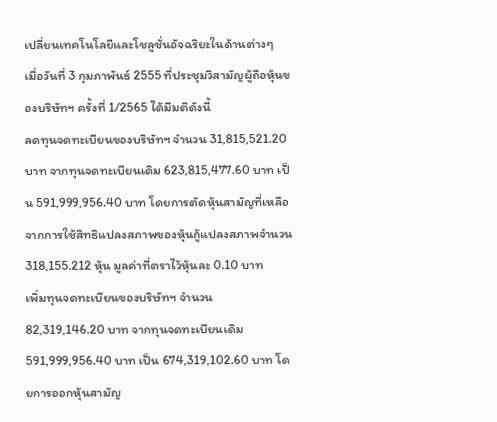เปลี่ยนเทคโนโลยีและโชลูชั่นอัจฉริยะในด้านต่างๆ
เมื่อวันที่ 3 กุมภาพันธ์ 2555 ที่ประชุมวิสามัญผู้ถือหุ้นของบริษัทฯ ครั้งที่ 1/2565 ได้มีมติดังนี้
ลดทุนจดทะเบียนของบริษัทฯ จํานวน 31,815,521.20 บาท จากทุนจดทะเบียนเดิม 623,815,477.60 บาท เป็น 591,999,956.40 บาท โดยการตัดหุ้นสามัญที่เหลือจากการใช้สิทธิแปลงสภาพของหุ้นกู้แปลงสภาพจํานวน 318,155.212 หุ้น มูลค่าที่ตราไว้หุ้นละ 0.10 บาท
เพิ่มทุนจดทะเบียนของบริษัทฯ จํานวน 82,319,146.20 บาท จากทุนจดทะเบียนเดิม 591,999,956.40 บาท เป็น 674,319,102.60 บาท โดยการออกหุ้นสามัญ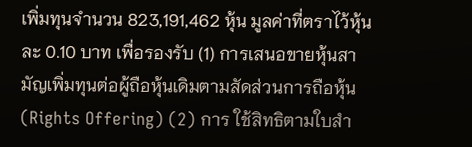เพิ่มทุนจํานวน 823,191,462 หุ้น มูลค่าที่ตราไว้หุ้นละ 0.10 บาท เพื่อรองรับ (1) การเสนอขายหุ้นสามัญเพิ่มทุนต่อผู้ถือหุ้นเดิมตามสัดส่วนการถือหุ้น (Rights Offering) (2) การ ใช้สิทธิตามใบสํา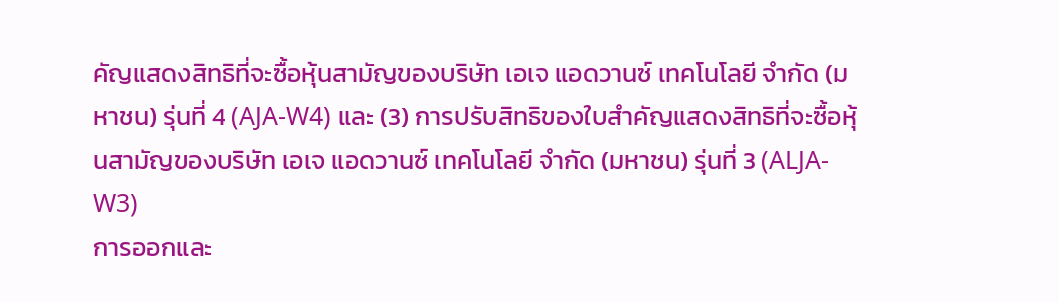คัญแสดงสิทธิที่จะซื้อหุ้นสามัญของบริษัท เอเจ แอดวานซ์ เทคโนโลยี จํากัด (มหาชน) รุ่นที่ 4 (AJA-W4) และ (3) การปรับสิทธิของใบสําคัญแสดงสิทธิที่จะซื้อหุ้นสามัญของบริษัท เอเจ แอดวานซ์ เทคโนโลยี จํากัด (มหาชน) รุ่นที่ 3 (ALJA-W3)
การออกและ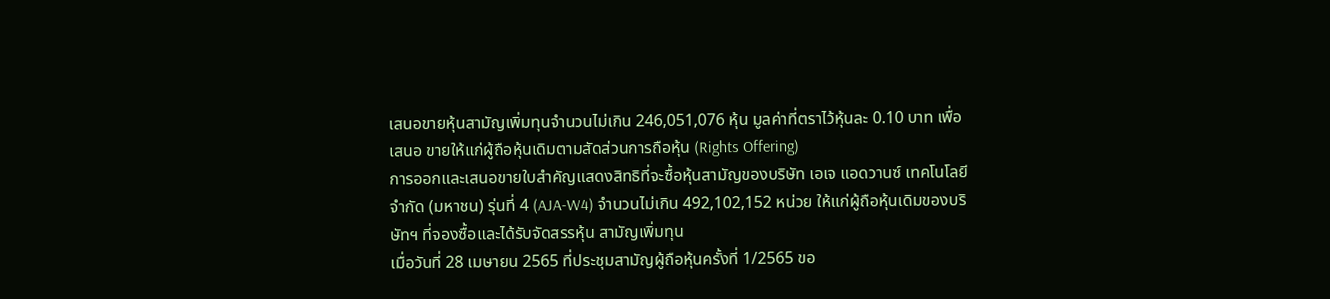เสนอขายหุ้นสามัญเพิ่มทุนจํานวนไม่เกิน 246,051,076 หุ้น มูลค่าที่ตราไว้หุ้นละ 0.10 บาท เพื่อเสนอ ขายให้แก่ผู้ถือหุ้นเดิมตามสัดส่วนการถือหุ้น (Rights Offering)
การออกและเสนอขายใบสําคัญแสดงสิทธิที่จะซื้อหุ้นสามัญของบริษัท เอเจ แอดวานซ์ เทคโนโลยี จํากัด (มหาชน) รุ่นที่ 4 (AJA-W4) จํานวนไม่เกิน 492,102,152 หน่วย ให้แก่ผู้ถือหุ้นเดิมของบริษัทฯ ที่จองซื้อและได้รับจัดสรรหุ้น สามัญเพิ่มทุน
เมื่อวันที่ 28 เมษายน 2565 ที่ประชุมสามัญผู้ถือหุ้นครั้งที่ 1/2565 ขอ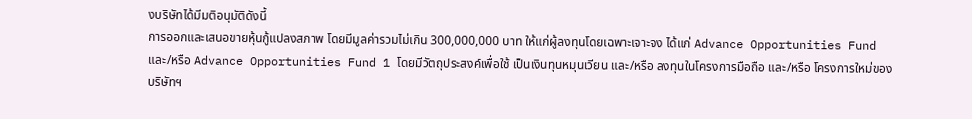งบริษัทได้มีมติอนุมัติดังนี้
การออกและเสนอขายหุ้นกู้แปลงสภาพ โดยมีมูลค่ารวมไม่เกิน 300,000,000 บาท ให้แก่ผู้ลงทุนโดยเฉพาะเจาะจง ได้แก่ Advance Opportunities Fund และ/หรือ Advance Opportunities Fund 1 โดยมีวัตถุประสงค์เพื่อใช้ เป็นเงินทุนหมุนเวียน และ/หรือ ลงทุนในโครงการมือถือ และ/หรือ โครงการใหม่ของบริษัทฯ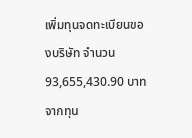เพิ่มทุนจดทะเบียนของบริษัท จํานวน 93,655,430.90 บาท จากทุน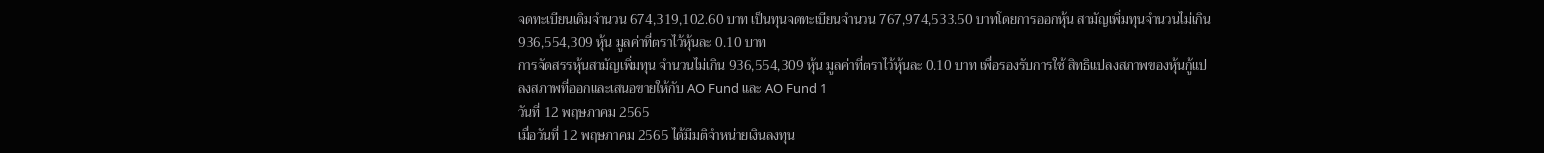จดทะเบียนเดิมจํานวน 674,319,102.60 บาท เป็นทุนจดทะเบียนจํานวน 767,974,533.50 บาทโดยการออกหุ้น สามัญเพิ่มทุนจํานวนไม่เกิน 936,554,309 หุ้น มูลค่าที่ตราไว้หุ้นละ 0.10 บาท
การจัดสรรหุ้นสามัญเพิ่มทุน จํานวนไม่เกิน 936,554,309 หุ้น มูลค่าที่ตราไว้หุ้นละ 0.10 บาท เพื่อรองรับการใช้ สิทธิแปลงสภาพของหุ้นกู้แปลงสภาพที่ออกและเสนอขายให้กับ AO Fund และ AO Fund 1
วันที่ 12 พฤษภาคม 2565
เมื่อวันที่ 12 พฤษภาคม 2565 ได้มีมติจําหน่ายเงินลงทุน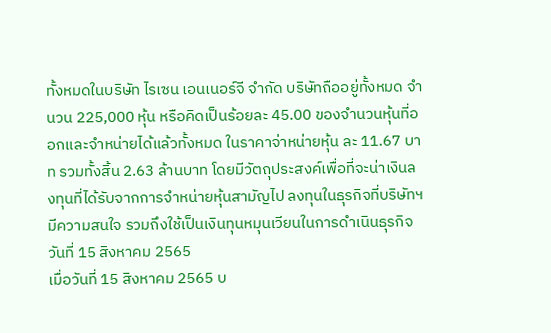ทั้งหมดในบริษัท ไรเซน เอนเนอร์จี จํากัด บริษัทถืออยู่ทั้งหมด จํานวน 225,000 หุ้น หรือคิดเป็นร้อยละ 45.00 ของจํานวนหุ้นที่ออกและจําหน่ายได้แล้วทั้งหมด ในราคาจ่าหน่ายหุ้น ละ 11.67 บาท รวมทั้งสิ้น 2.63 ล้านบาท โดยมีวัตถุประสงค์เพื่อที่จะน่าเงินลงทุนที่ได้รับจากการจําหน่ายหุ้นสามัญไป ลงทุนในธุรกิจที่บริษัทฯ มีความสนใจ รวมถึงใช้เป็นเงินทุนหมุนเวียนในการดําเนินธุรกิจ
วันที่ 15 สิงหาคม 2565
เมื่อวันที่ 15 สิงหาคม 2565 บ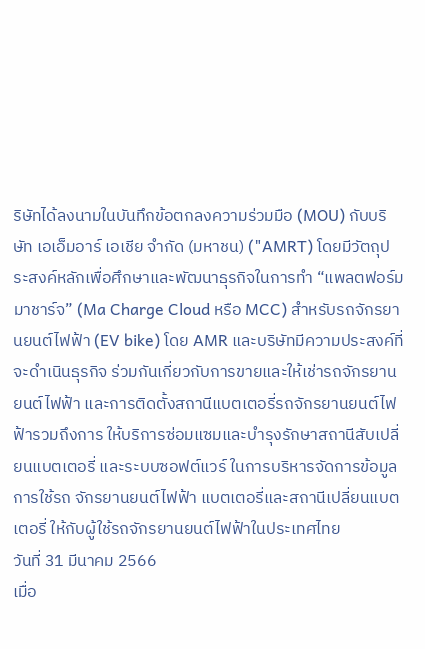ริษัทได้ลงนามในบันทึกข้อตกลงความร่วมมือ (MOU) กับบริษัท เอเอ็มอาร์ เอเชีย จํากัด (มหาชน) ("AMRT) โดยมีวัตถุประสงค์หลักเพื่อศึกษาและพัฒนาธุรกิจในการทํา “แพลตฟอร์มมาชาร์จ” (Ma Charge Cloud หรือ MCC) สําหรับรถจักรยานยนต์ไฟฟ้า (EV bike) โดย AMR และบริษัทมีความประสงค์ที่จะดําเนินธุรกิจ ร่วมกันเกี่ยวกับการขายและให้เช่ารถจักรยานยนต์ไฟฟ้า และการติดตั้งสถานีแบตเตอรี่รถจักรยานยนต์ไฟฟ้ารวมถึงการ ให้บริการซ่อมแซมและบํารุงรักษาสถานีสับเปลี่ยนแบตเตอรี่ และระบบซอฟต์แวร์ ในการบริหารจัดการข้อมูลการใช้รถ จักรยานยนต์ไฟฟ้า แบตเตอรี่และสถานีเปลี่ยนแบตเตอรี่ ให้กับผู้ใช้รถจักรยานยนต์ไฟฟ้าในประเทศไทย
วันที่ 31 มีนาคม 2566
เมื่อ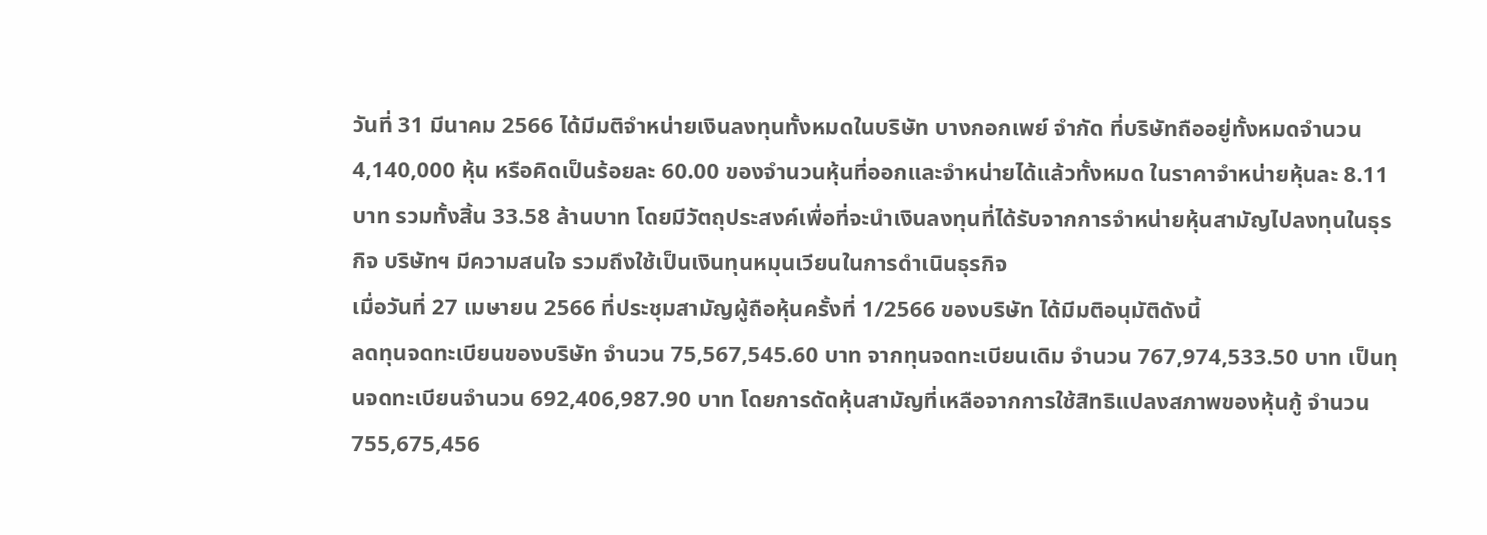วันที่ 31 มีนาคม 2566 ได้มีมติจําหน่ายเงินลงทุนทั้งหมดในบริษัท บางกอกเพย์ จํากัด ที่บริษัทถืออยู่ทั้งหมดจํานวน 4,140,000 หุ้น หรือคิดเป็นร้อยละ 60.00 ของจํานวนหุ้นที่ออกและจําหน่ายได้แล้วทั้งหมด ในราคาจําหน่ายหุ้นละ 8.11 บาท รวมทั้งสิ้น 33.58 ล้านบาท โดยมีวัตถุประสงค์เพื่อที่จะนําเงินลงทุนที่ได้รับจากการจําหน่ายหุ้นสามัญไปลงทุนในธุรกิจ บริษัทฯ มีความสนใจ รวมถึงใช้เป็นเงินทุนหมุนเวียนในการดําเนินธุรกิจ
เมื่อวันที่ 27 เมษายน 2566 ที่ประชุมสามัญผู้ถือหุ้นครั้งที่ 1/2566 ของบริษัท ได้มีมติอนุมัติดังนี้
ลดทุนจดทะเบียนของบริษัท จํานวน 75,567,545.60 บาท จากทุนจดทะเบียนเดิม จํานวน 767,974,533.50 บาท เป็นทุนจดทะเบียนจํานวน 692,406,987.90 บาท โดยการดัดหุ้นสามัญที่เหลือจากการใช้สิทธิแปลงสภาพของหุ้นกู้ จํานวน 755,675,456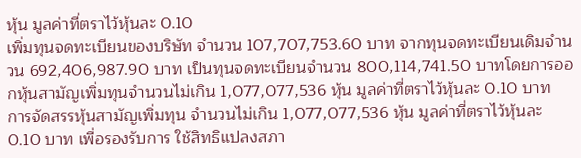หุ้น มูลค่าที่ตราไว้หุ้นละ 0.10
เพิ่มทุนจดทะเบียนของบริษัท จํานวน 107,707,753.60 บาท จากทุนจดทะเบียนเดิมจํานวน 692,406,987.90 บาท เป็นทุนจดทะเบียนจํานวน 800,114,741.50 บาทโดยการออกหุ้นสามัญเพิ่มทุนจํานวนไม่เกิน 1,077,077,536 หุ้น มูลค่าที่ตราไว้หุ้นละ 0.10 บาท
การจัดสรรหุ้นสามัญเพิ่มทุน จํานวนไม่เกิน 1,077,077,536 หุ้น มูลค่าที่ตราไว้หุ้นละ 0.10 บาท เพื่อรองรับการ ใช้สิทธิแปลงสภา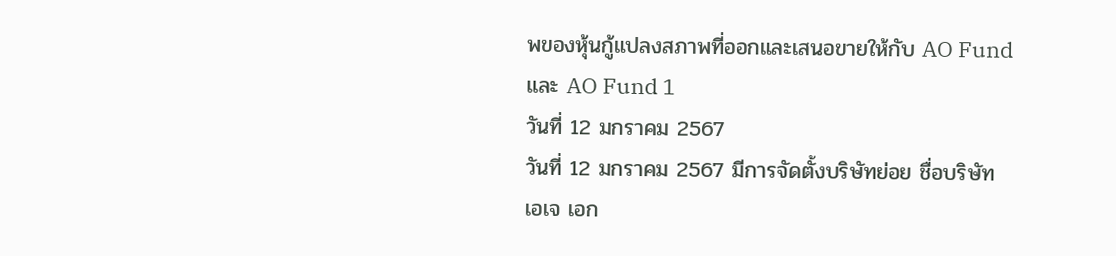พของหุ้นกู้แปลงสภาพที่ออกและเสนอขายให้กับ AO Fund และ AO Fund 1
วันที่ 12 มกราคม 2567
วันที่ 12 มกราคม 2567 มีการจัดตั้งบริษัทย่อย ชื่อบริษัท เอเจ เอก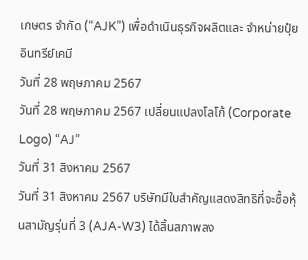เกษตร จำกัด (“AJK”) เพื่อดำเนินธุรกิจผลิตและ จำหน่ายปุ๋ยอินทรีย์เคมี
วันที่ 28 พฤษภาคม 2567
วันที่ 28 พฤษภาคม 2567 เปลี่ยนแปลงโลโก้ (Corporate Logo) “AJ”
วันที่ 31 สิงหาคม 2567
วันที่ 31 สิงหาคม 2567 บริษัทมีใบสำคัญแสดงสิทธิที่จะซื้อหุ้นสามัญรุ่นที่ 3 (AJA-W3) ได้สิ้นสภาพลง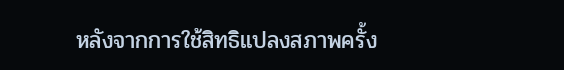หลังจากการใช้สิทธิแปลงสภาพครั้ง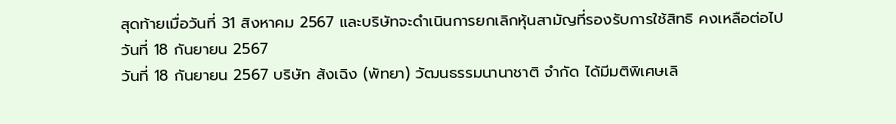สุดท้ายเมื่อวันที่ 31 สิงหาคม 2567 และบริษัทจะดำเนินการยกเลิกหุ้นสามัญที่รองรับการใช้สิทธิ คงเหลือต่อไป
วันที่ 18 กันยายน 2567
วันที่ 18 กันยายน 2567 บริษัท ส้งเฉิง (พัทยา) วัฒนธรรมนานาชาติ จำกัด ได้มีมติพิเศษเลิ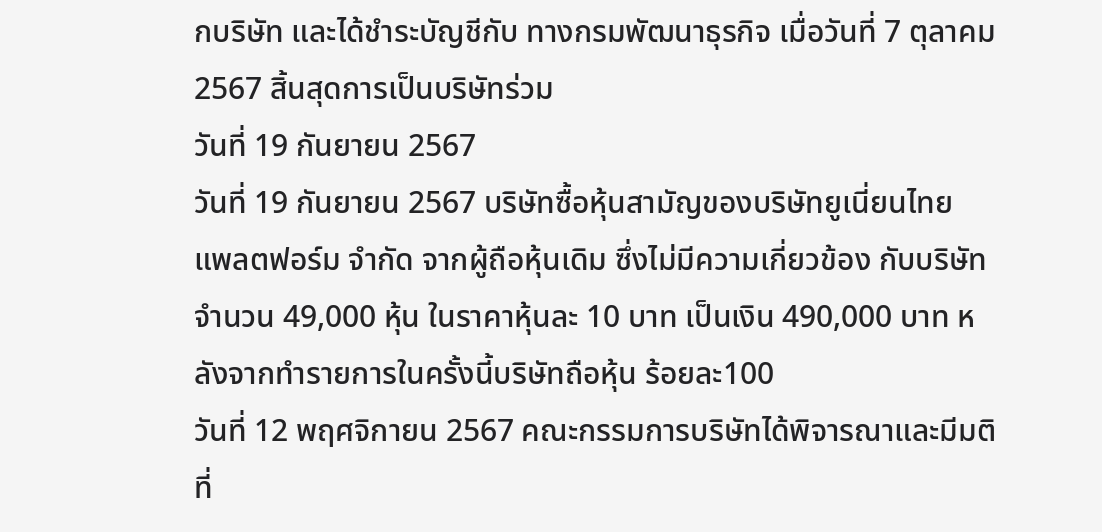กบริษัท และได้ชำระบัญชีกับ ทางกรมพัฒนาธุรกิจ เมื่อวันที่ 7 ตุลาคม 2567 สิ้นสุดการเป็นบริษัทร่วม
วันที่ 19 กันยายน 2567
วันที่ 19 กันยายน 2567 บริษัทซื้อหุ้นสามัญของบริษัทยูเนี่ยนไทย แพลตฟอร์ม จำกัด จากผู้ถือหุ้นเดิม ซึ่งไม่มีความเกี่ยวข้อง กับบริษัท จำนวน 49,000 หุ้น ในราคาหุ้นละ 10 บาท เป็นเงิน 490,000 บาท หลังจากทำรายการในครั้งนี้บริษัทถือหุ้น ร้อยละ100
วันที่ 12 พฤศจิกายน 2567 คณะกรรมการบริษัทได้พิจารณาและมีมติที่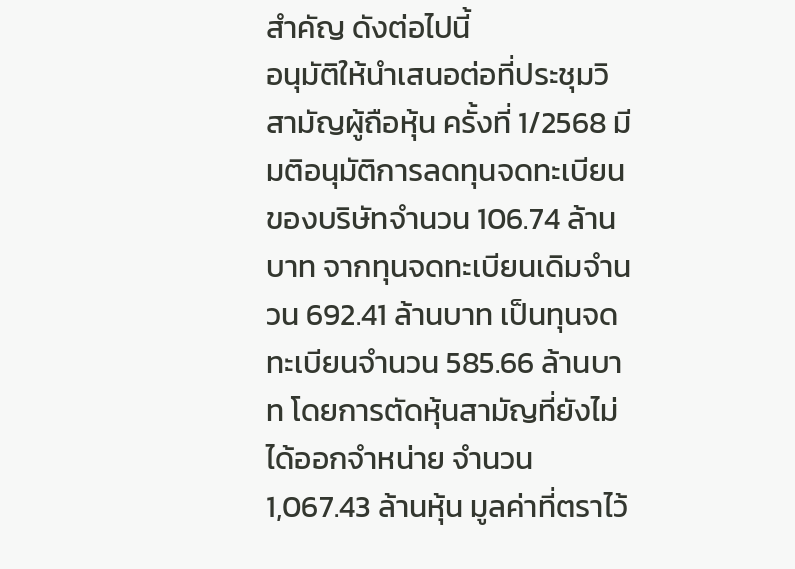สำคัญ ดังต่อไปนี้
อนุมัติให้นำเสนอต่อที่ประชุมวิสามัญผู้ถือหุ้น ครั้งที่ 1/2568 มีมติอนุมัติการลดทุนจดทะเบียนของบริษัทจำนวน 106.74 ล้านบาท จากทุนจดทะเบียนเดิมจำนวน 692.41 ล้านบาท เป็นทุนจดทะเบียนจำนวน 585.66 ล้านบาท โดยการตัดหุ้นสามัญที่ยังไม่ได้ออกจำหน่าย จำนวน 1,067.43 ล้านหุ้น มูลค่าที่ตราไว้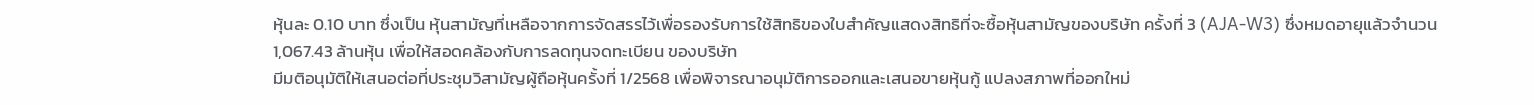หุ้นละ 0.10 บาท ซึ่งเป็น หุ้นสามัญที่เหลือจากการจัดสรรไว้เพื่อรองรับการใช้สิทธิของใบสำคัญแสดงสิทธิที่จะซื้อหุ้นสามัญของบริษัท ครั้งที่ 3 (AJA-W3) ซึ่งหมดอายุแล้วจำนวน 1,067.43 ล้านหุ้น เพื่อให้สอดคล้องกับการลดทุนจดทะเบียน ของบริษัท
มีมติอนุมัติให้เสนอต่อที่ประชุมวิสามัญผู้ถือหุ้นครั้งที่ 1/2568 เพื่อพิจารณาอนุมัติการออกและเสนอขายหุ้นกู้ แปลงสภาพที่ออกใหม่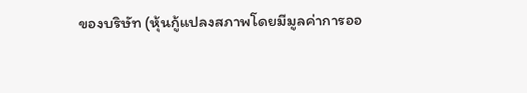ของบริษัท (หุ้นกู้แปลงสภาพโดยมีมูลค่าการออ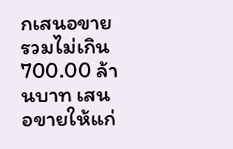กเสนอขายรวมไม่เกิน 700.00 ล้านบาท เสนอขายให้แก่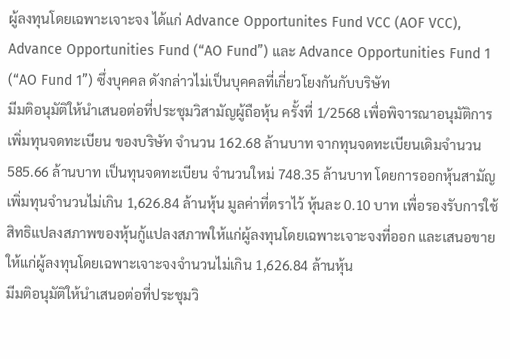ผู้ลงทุนโดยเฉพาะเจาะจง ได้แก่ Advance Opportunites Fund VCC (AOF VCC), Advance Opportunities Fund (“AO Fund”) และ Advance Opportunities Fund 1 (“AO Fund 1”) ซึ่งบุคคล ดังกล่าวไม่เป็นบุคคลที่เกี่ยวโยงกันกับบริษัท
มีมติอนุมัติให้นำเสนอต่อที่ประชุมวิสามัญผู้ถือหุ้น ครั้งที่ 1/2568 เพื่อพิจารณาอนุมัติการเพิ่มทุนจดทะเบียน ของบริษัท จำนวน 162.68 ล้านบาท จากทุนจดทะเบียนเดิมจำนวน 585.66 ล้านบาท เป็นทุนจดทะเบียน จำนวนใหม่ 748.35 ล้านบาท โดยการออกหุ้นสามัญเพิ่มทุนจำนวนไม่เกิน 1,626.84 ล้านหุ้น มูลค่าที่ตราไว้ หุ้นละ 0.10 บาท เพื่อรองรับการใช้สิทธิแปลงสภาพของหุ้นกู้แปลงสภาพให้แก่ผู้ลงทุนโดยเฉพาะเจาะจงที่ออก และเสนอขายให้แก่ผู้ลงทุนโดยเฉพาะเจาะจงจำนวนไม่เกิน 1,626.84 ล้านหุ้น
มีมติอนุมัติให้นำเสนอต่อที่ประชุมวิ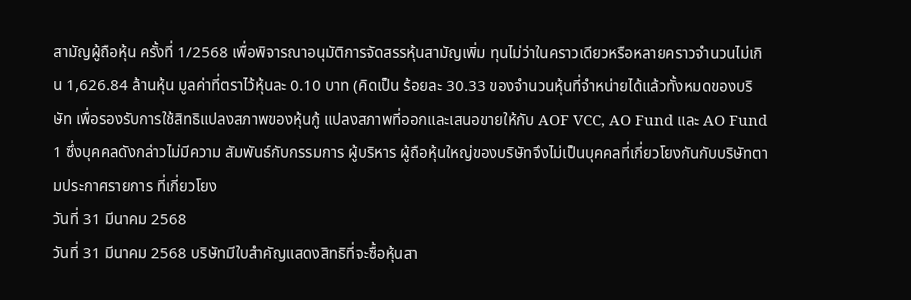สามัญผู้ถือหุ้น ครั้งที่ 1/2568 เพื่อพิจารณาอนุมัติการจัดสรรหุ้นสามัญเพิ่ม ทุนไม่ว่าในคราวเดียวหรือหลายคราวจำนวนไม่เกิน 1,626.84 ล้านหุ้น มูลค่าที่ตราไว้หุ้นละ 0.10 บาท (คิดเป็น ร้อยละ 30.33 ของจำนวนหุ้นที่จำหน่ายได้แล้วทั้งหมดของบริษัท เพื่อรองรับการใช้สิทธิแปลงสภาพของหุ้นกู้ แปลงสภาพที่ออกและเสนอขายให้กับ AOF VCC, AO Fund และ AO Fund 1 ซึ่งบุคคลดังกล่าวไม่มีความ สัมพันธ์กับกรรมการ ผู้บริหาร ผู้ถือหุ้นใหญ่ของบริษัทจึงไม่เป็นบุคคลที่เกี่ยวโยงกันกับบริษัทตามประกาศรายการ ที่เกี่ยวโยง
วันที่ 31 มีนาคม 2568
วันที่ 31 มีนาคม 2568 บริษัทมีใบสำคัญแสดงสิทธิที่จะซื้อหุ้นสา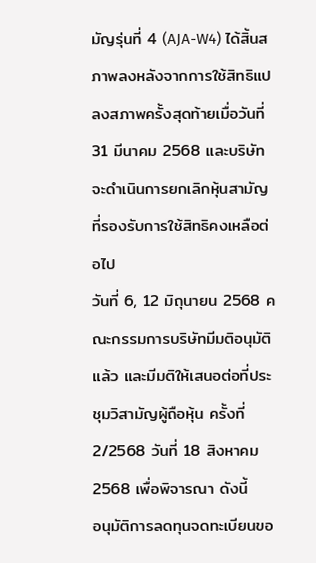มัญรุ่นที่ 4 (AJA-W4) ได้สิ้นสภาพลงหลังจากการใช้สิทธิแปลงสภาพครั้งสุดท้ายเมื่อวันที่ 31 มีนาคม 2568 และบริษัทจะดำเนินการยกเลิกหุ้นสามัญที่รองรับการใช้สิทธิคงเหลือต่อไป
วันที่ 6, 12 มิถุนายน 2568 คณะกรรมการบริษัทมีมติอนุมัติแล้ว และมีมติให้เสนอต่อที่ประชุมวิสามัญผู้ถือหุ้น ครั้งที่ 2/2568 วันที่ 18 สิงหาคม 2568 เพื่อพิจารณา ดังนี้
อนุมัติการลดทุนจดทะเบียนขอ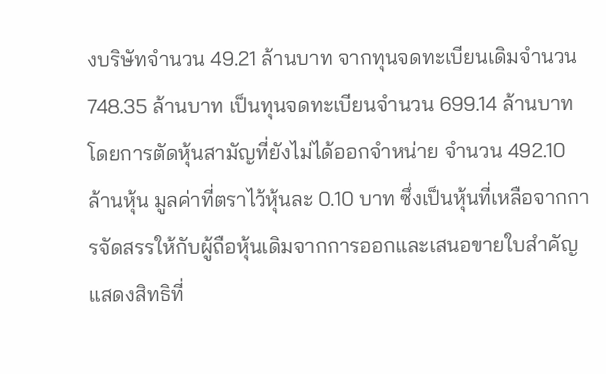งบริษัทจำนวน 49.21 ล้านบาท จากทุนจดทะเบียนเดิมจำนวน 748.35 ล้านบาท เป็นทุนจดทะเบียนจำนวน 699.14 ล้านบาทโดยการตัดหุ้นสามัญที่ยังไม่ได้ออกจำหน่าย จำนวน 492.10 ล้านหุ้น มูลค่าที่ตราไว้หุ้นละ 0.10 บาท ซึ่งเป็นหุ้นที่เหลือจากการจัดสรรให้กับผู้ถือหุ้นเดิมจากการออกและเสนอขายใบสำคัญแสดงสิทธิที่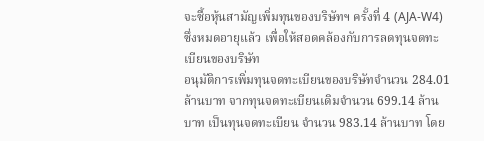จะซื้อหุ้นสามัญเพิ่มทุนของบริษัทฯ ครั้งที่ 4 (AJA-W4) ซึ่งหมดอายุแล้ว เพื่อให้สอดคล้องกับการลดทุนจดทะเบียนของบริษัท
อนุมัติการเพิ่มทุนจดทะเบียนของบริษัทจำนวน 284.01 ล้านบาท จากทุนจดทะเบียนเดิมจำนวน 699.14 ล้านบาท เป็นทุนจดทะเบียน จำนวน 983.14 ล้านบาท โดย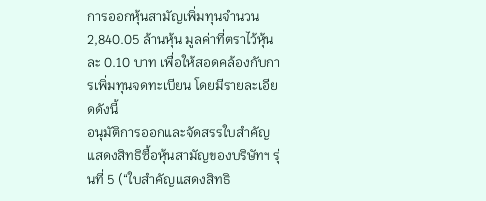การออกหุ้นสามัญเพิ่มทุนจำนวน 2,840.05 ล้านหุ้น มูลค่าที่ตราไว้หุ้นละ 0.10 บาท เพื่อให้สอดคล้องกับการเพิ่มทุนจดทะเบียน โดยมีรายละเอียดดังนี้
อนุมัติการออกและจัดสรรใบสำคัญแสดงสิทธิซื้อหุ้นสามัญของบริษัทฯ รุ่นที่ 5 (“ใบสำคัญแสดงสิทธิ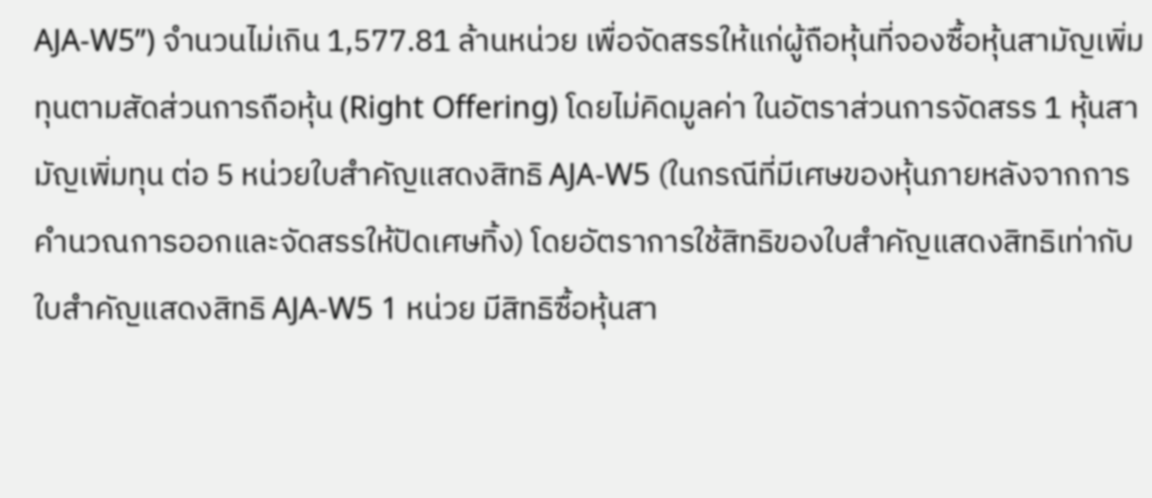AJA-W5”) จำนวนไม่เกิน 1,577.81 ล้านหน่วย เพื่อจัดสรรให้แก่ผู้ถือหุ้นที่จองซื้อหุ้นสามัญเพิ่มทุนตามสัดส่วนการถือหุ้น (Right Offering) โดยไม่คิดมูลค่า ในอัตราส่วนการจัดสรร 1 หุ้นสามัญเพิ่มทุน ต่อ 5 หน่วยใบสำคัญแสดงสิทธิ AJA-W5 (ในกรณีที่มีเศษของหุ้นภายหลังจากการคำนวณการออกและจัดสรรให้ปัดเศษทิ้ง) โดยอัตราการใช้สิทธิของใบสำคัญแสดงสิทธิเท่ากับใบสำคัญแสดงสิทธิ AJA-W5 1 หน่วย มีสิทธิซื้อหุ้นสา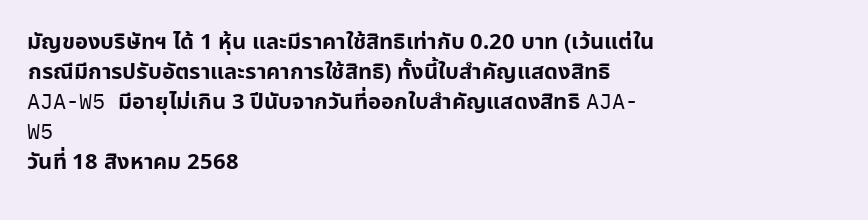มัญของบริษัทฯ ได้ 1 หุ้น และมีราคาใช้สิทธิเท่ากับ 0.20 บาท (เว้นแต่ในกรณีมีการปรับอัตราและราคาการใช้สิทธิ) ทั้งนี้ใบสำคัญแสดงสิทธิ AJA-W5 มีอายุไม่เกิน 3 ปีนับจากวันที่ออกใบสำคัญแสดงสิทธิ AJA-W5
วันที่ 18 สิงหาคม 2568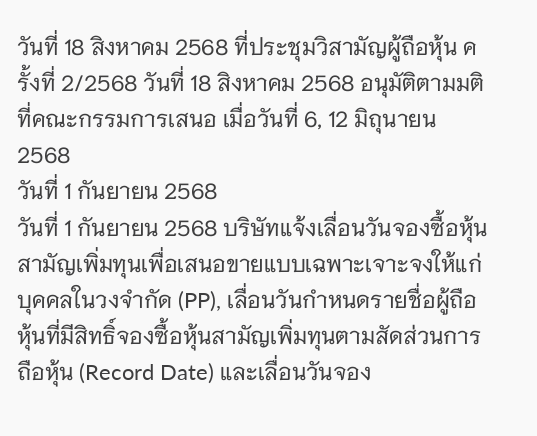วันที่ 18 สิงหาคม 2568 ที่ประชุมวิสามัญผู้ถือหุ้น ครั้งที่ 2/2568 วันที่ 18 สิงหาคม 2568 อนุมัติตามมติที่คณะกรรมการเสนอ เมื่อวันที่ 6, 12 มิถุนายน 2568
วันที่ 1 กันยายน 2568
วันที่ 1 กันยายน 2568 บริษัทแจ้งเลื่อนวันจองซื้อหุ้นสามัญเพิ่มทุนเพื่อเสนอขายแบบเฉพาะเจาะจงให้แก่บุคคลในวงจำกัด (PP), เลื่อนวันกำหนดรายชื่อผู้ถือหุ้นที่มีสิทธิ์จองซื้อหุ้นสามัญเพิ่มทุนตามสัดส่วนการถือหุ้น (Record Date) และเลื่อนวันจอง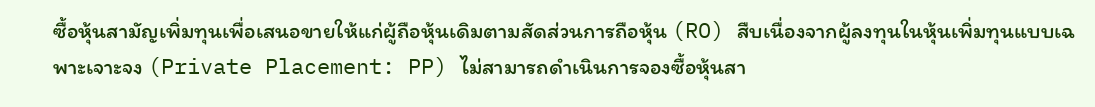ซื้อหุ้นสามัญเพิ่มทุนเพื่อเสนอขายให้แก่ผู้ถือหุ้นเดิมตามสัดส่วนการถือหุ้น (RO) สืบเนื่องจากผู้ลงทุนในหุ้นเพิ่มทุนแบบเฉพาะเจาะจง (Private Placement: PP) ไม่สามารถดำเนินการจองซื้อหุ้นสา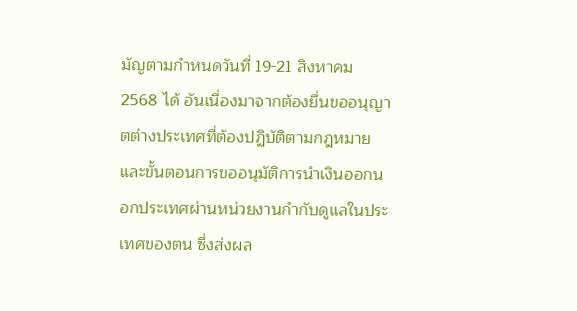มัญตามกำหนดวันที่ 19-21 สิงหาคม 2568 ได้ อันเนื่องมาจากต้องยื่นขออนุญาตต่างประเทศที่ต้องปฏิบัติตามกฎหมายและขั้นตอนการขออนุมัติการนำเงินออกนอกประเทศผ่านหน่วยงานกำกับดูแลในประเทศของตน ซึ่งส่งผล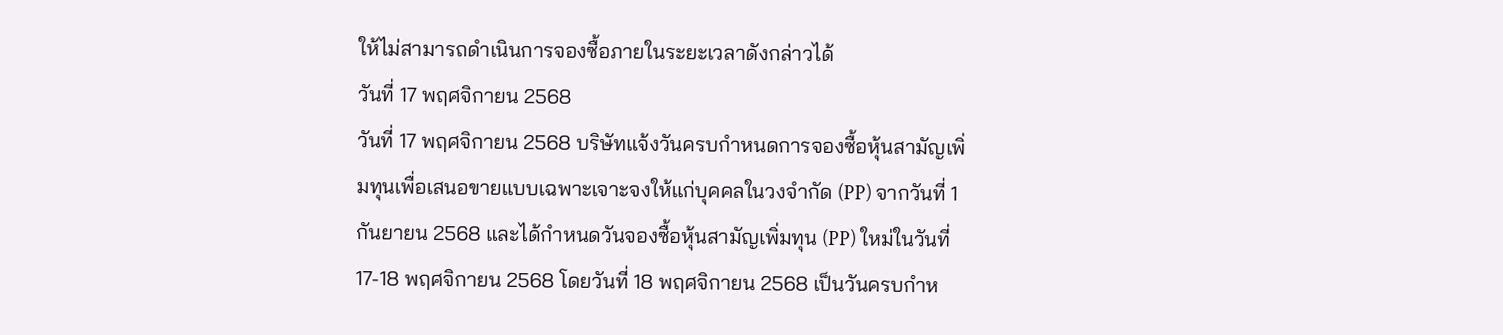ให้ไม่สามารถดำเนินการจองซื้อภายในระยะเวลาดังกล่าวได้
วันที่ 17 พฤศจิกายน 2568
วันที่ 17 พฤศจิกายน 2568 บริษัทแจ้งวันครบกำหนดการจองซื้อหุ้นสามัญเพิ่มทุนเพื่อเสนอขายแบบเฉพาะเจาะจงให้แก่บุคคลในวงจำกัด (PP) จากวันที่ 1 กันยายน 2568 และได้กำหนดวันจองซื้อหุ้นสามัญเพิ่มทุน (PP) ใหม่ในวันที่ 17-18 พฤศจิกายน 2568 โดยวันที่ 18 พฤศจิกายน 2568 เป็นวันครบกำห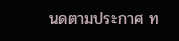นดตามประกาศ ท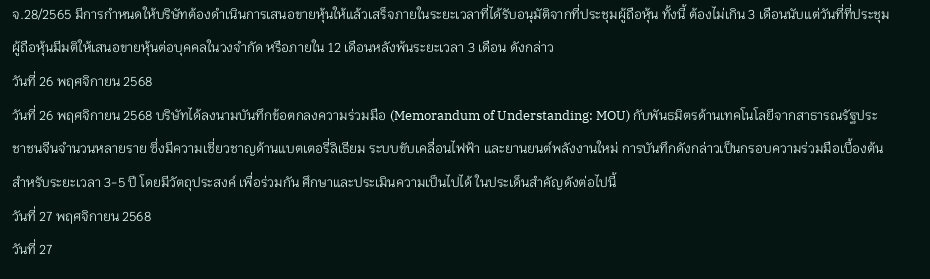จ.28/2565 มีการกำหนดให้บริษัทต้องดำเนินการเสนอขายหุ้นให้แล้วเสร็จภายในระยะเวลาที่ได้รับอนุมัติจากที่ประชุมผู้ถือหุ้น ทั้งนี้ ต้องไม่เกิน 3 เดือนนับแต่วันที่ที่ประชุมผู้ถือหุ้นมีมติให้เสนอขายหุ้นต่อบุคคลในวงจำกัด หรือภายใน 12 เดือนหลังพ้นระยะเวลา 3 เดือน ดังกล่าว
วันที่ 26 พฤศจิกายน 2568
วันที่ 26 พฤศจิกายน 2568 บริษัทได้ลงนามบันทึกข้อตกลงความร่วมมือ (Memorandum of Understanding: MOU) กับพันธมิตรด้านเทคโนโลยีจากสาธารณรัฐประชาชนจีนจำนวนหลายราย ซึ่งมีความเชี่ยวชาญด้านแบตเตอรี่ลิเธียม ระบบขับเคลื่อนไฟฟ้า และยานยนต์พลังงานใหม่ การบันทึกดังกล่าวเป็นกรอบความร่วมมือเบื้องต้นสำหรับระยะเวลา 3-5 ปี โดยมีวัตถุประสงค์ เพื่อร่วมกัน ศึกษาและประเมินความเป็นไปได้ ในประเด็นสำคัญดังต่อไปนี้
วันที่ 27 พฤศจิกายน 2568
วันที่ 27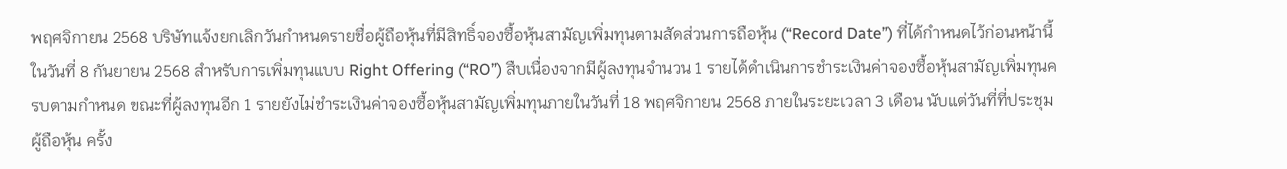พฤศจิกายน 2568 บริษัทแจ้งยกเลิกวันกำหนดรายชื่อผู้ถือหุ้นที่มีสิทธิ์จองซื้อหุ้นสามัญเพิ่มทุนตามสัดส่วนการถือหุ้น (“Record Date”) ที่ได้กำหนดไว้ก่อนหน้านี้ ในวันที่ 8 กันยายน 2568 สำหรับการเพิ่มทุนแบบ Right Offering (“RO”) สืบเนื่องจากมีผู้ลงทุนจำนวน 1 รายได้ดำเนินการชำระเงินค่าจองซื้อหุ้นสามัญเพิ่มทุนครบตามกำหนด ขณะที่ผู้ลงทุนอีก 1 รายยังไม่ชำระเงินค่าจองซื้อหุ้นสามัญเพิ่มทุนภายในวันที่ 18 พฤศจิกายน 2568 ภายในระยะเวลา 3 เดือน นับแต่วันที่ที่ประชุมผู้ถือหุ้น ครั้ง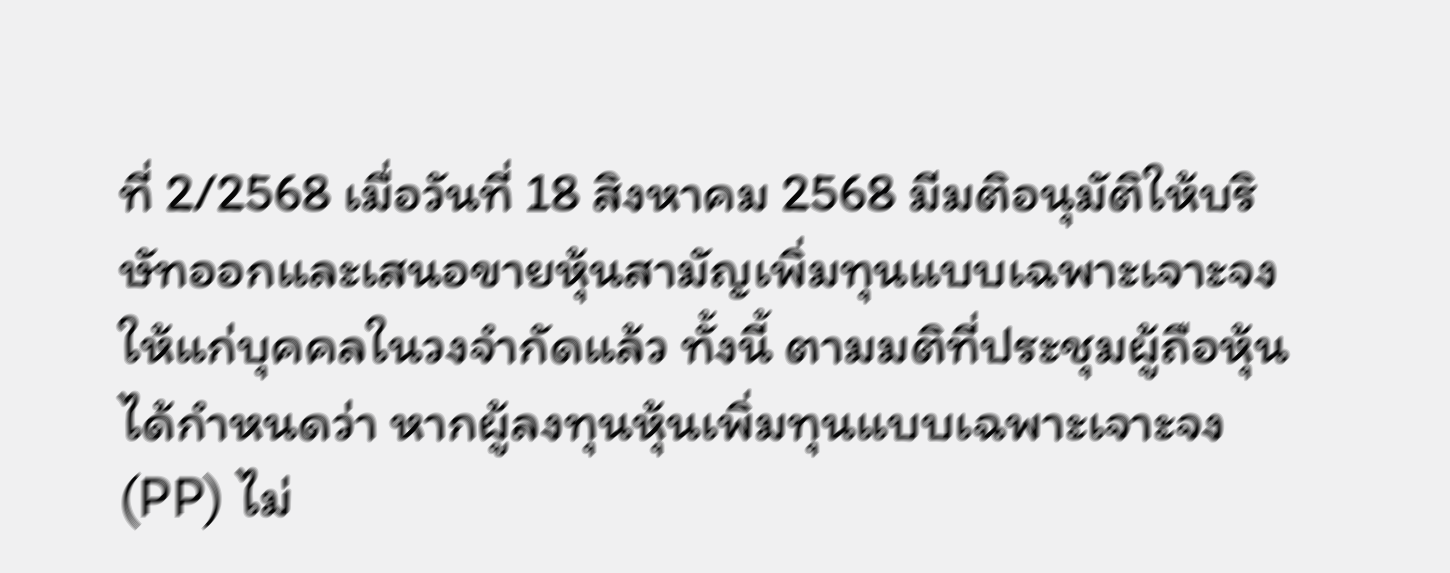ที่ 2/2568 เมื่อวันที่ 18 สิงหาคม 2568 มีมติอนุมัติให้บริษัทออกและเสนอขายหุ้นสามัญเพิ่มทุนแบบเฉพาะเจาะจงให้แก่บุคคลในวงจำกัดแล้ว ทั้งนี้ ตามมติที่ประชุมผู้ถือหุ้นได้กำหนดว่า หากผู้ลงทุนหุ้นเพิ่มทุนแบบเฉพาะเจาะจง (PP) ไม่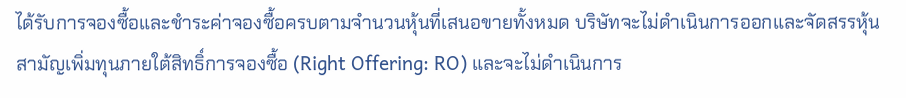ได้รับการจองซื้อและชำระค่าจองซื้อครบตามจำนวนหุ้นที่เสนอขายทั้งหมด บริษัทจะไม่ดำเนินการออกและจัดสรรหุ้นสามัญเพิ่มทุนภายใต้สิทธิ์การจองซื้อ (Right Offering: RO) และจะไม่ดำเนินการ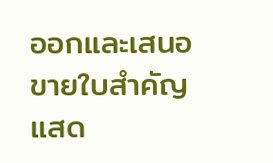ออกและเสนอขายใบสำคัญแสด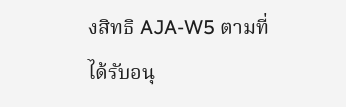งสิทธิ AJA-W5 ตามที่ได้รับอนุ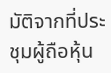มัติจากที่ประชุมผู้ถือหุ้น